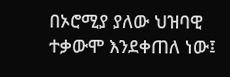በኦሮሚያ ያለው ህዝባዊ ተቃውሞ እንደቀጠለ ነው፤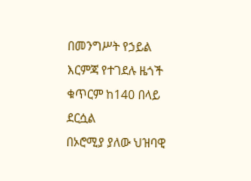በመንግሥት የኃይል እርምጃ የተገደሉ ዜጎች ቁጥርም ከ140 በላይ ደርሷል
በኦሮሚያ ያለው ህዝባዊ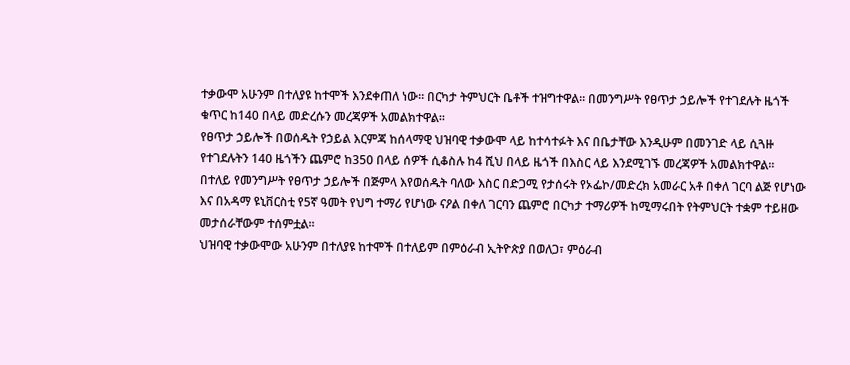ተቃውሞ አሁንም በተለያዩ ከተሞች እንደቀጠለ ነው፡፡ በርካታ ትምህርት ቤቶች ተዝግተዋል፡፡ በመንግሥት የፀጥታ ኃይሎች የተገደሉት ዜጎች ቁጥር ከ140 በላይ መድረሱን መረጃዎች አመልክተዋል፡፡
የፀጥታ ኃይሎች በወሰዱት የኃይል እርምጃ ከሰላማዊ ህዝባዊ ተቃውሞ ላይ ከተሳተፉት እና በቤታቸው እንዲሁም በመንገድ ላይ ሲጓዙ የተገደሉትን 140 ዜጎችን ጨምሮ ከ350 በላይ ሰዎች ሲቆስሉ ከ4 ሺህ በላይ ዜጎች በእስር ላይ እንደሚገኙ መረጃዎች አመልክተዋል፡፡
በተለይ የመንግሥት የፀጥታ ኃይሎች በጅምላ እየወሰዱት ባለው እስር በድጋሚ የታሰሩት የኦፌኮ/መድረክ አመራር አቶ በቀለ ገርባ ልጅ የሆነው እና በአዳማ ዩኒቨርስቲ የ5ኛ ዓመት የህግ ተማሪ የሆነው ናዖል በቀለ ገርባን ጨምሮ በርካታ ተማሪዎች ከሚማሩበት የትምህርት ተቋም ተይዘው መታሰራቸውም ተሰምቷል፡፡
ህዝባዊ ተቃውሞው አሁንም በተለያዩ ከተሞች በተለይም በምዕራብ ኢትዮጵያ በወለጋ፣ ምዕራብ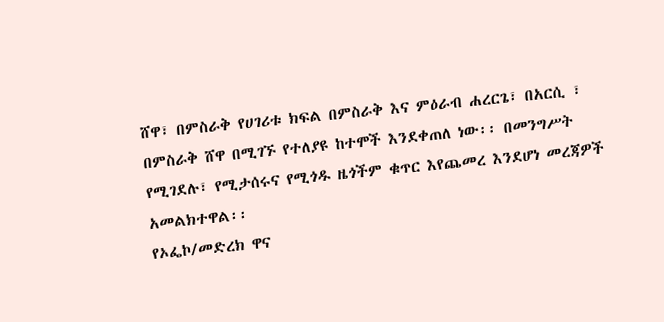ሸዋ፣ በምስራቅ የሀገሪቱ ክፍል በምስራቅ እና ምዕራብ ሐረርጌ፣ በአርሲ ፣ በምስራቅ ሸዋ በሚገኙ የተለያዩ ከተሞች እንደቀጠለ ነው፡፡ በመንግሥት የሚገደሉ፣ የሚታሰሩና የሚጎዱ ዜጎችም ቁጥር እየጨመረ እንደሆነ መረጃዎች አመልክተዋል፡፡
የኦፌኮ/መድረክ ዋና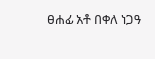ፀሐፊ አቶ በቀለ ነጋዓ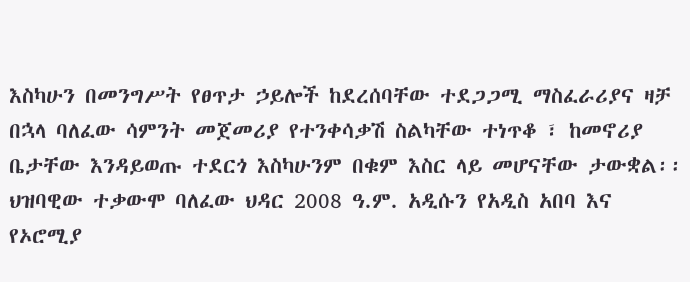እስካሁን በመንግሥት የፀጥታ ኃይሎች ከደረሰባቸው ተደጋጋሚ ማስፈራሪያና ዛቻ በኋላ ባለፈው ሳምንት መጀመሪያ የተንቀሳቃሽ ስልካቸው ተነጥቆ ፣ ከመኖሪያ ቤታቸው እንዳይወጡ ተደርጎ እስካሁንም በቁም እስር ላይ መሆናቸው ታውቋል፡፡ ህዝባዊው ተቃውሞ ባለፈው ህዳር 2008 ዓ.ም. አዲሱን የአዲስ አበባ እና የኦሮሚያ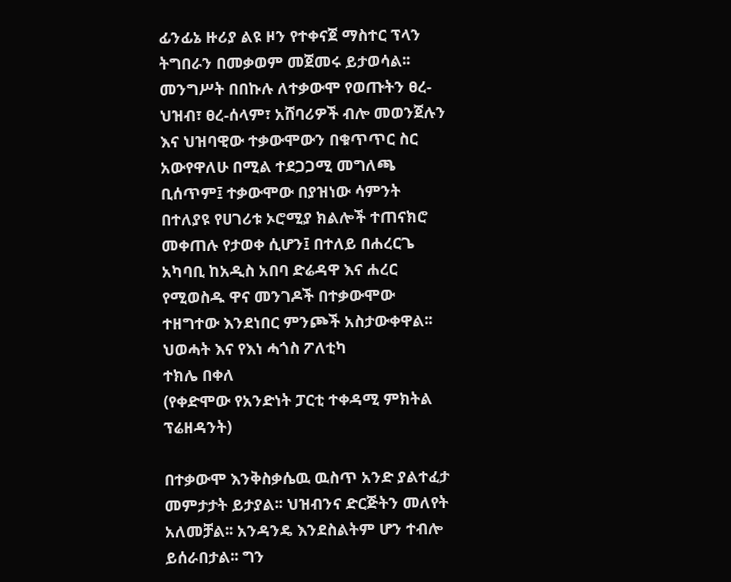ፊንፊኔ ዙሪያ ልዩ ዞን የተቀናጀ ማስተር ፕላን ትግበራን በመቃወም መጀመሩ ይታወሳል፡፡
መንግሥት በበኩሉ ለተቃውሞ የወጡትን ፀረ-ህዝብ፣ ፀረ-ሰላም፣ አሸባሪዎች ብሎ መወንጀሉን እና ህዝባዊው ተቃውሞውን በቁጥጥር ስር አውየዋለሁ በሚል ተደጋጋሚ መግለጫ ቢሰጥም፤ ተቃውሞው በያዝነው ሳምንት በተለያዩ የሀገሪቱ ኦሮሚያ ክልሎች ተጠናክሮ መቀጠሉ የታወቀ ሲሆን፤ በተለይ በሐረርጌ አካባቢ ከአዲስ አበባ ድሬዳዋ እና ሐረር የሚወስዱ ዋና መንገዶች በተቃውሞው ተዘግተው እንደነበር ምንጮች አስታውቀዋል፡፡
ህወሓት እና የእነ ሓጎስ ፖለቲካ
ተክሌ በቀለ
(የቀድሞው የአንድነት ፓርቲ ተቀዳሚ ምክትል ፕሬዘዳንት)

በተቃውሞ እንቅስቃሴዉ ዉስጥ አንድ ያልተፈታ መምታታት ይታያል፡፡ ህዝብንና ድርጅትን መለየት አለመቻል፡፡ አንዳንዴ እንደስልትም ሆን ተብሎ ይሰራበታል፡፡ ግን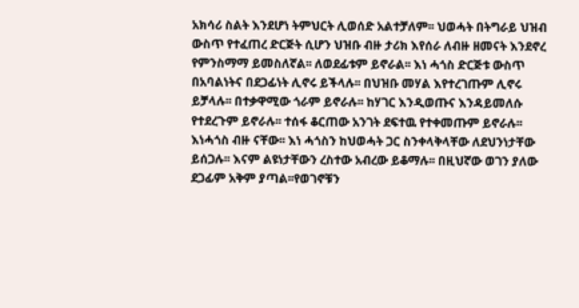አክሳሪ ስልት እንደሆነ ትምህርት ሊወሰድ አልተቻለም፡፡ ህወሓት በትግራይ ህዝብ ውስጥ የተፈጠረ ድርጅት ሲሆን ህዝቡ ብዙ ታሪክ እየሰራ ለብዙ ዘመናት እንደኖረ የምንስማማ ይመስለኛል፡፡ ለወደፊቱም ይኖራል፡፡ እነ ሓጎስ ድርጅቱ ውስጥ በአባልነትና በደጋፊነት ሊኖሩ ይችላሉ፡፡ በህዝቡ መሃል እየተረገጡም ሊኖሩ ይቻላሉ፡፡ በተቃዋሚው ጎራም ይኖራሉ፡፡ ከሃገር እንዲወጡና እንዳይመለሱ የተደረጉም ይኖራሉ፡፡ ተሰፋ ቆርጠው አንገት ደፍተዉ የተቀመጡም ይኖራሉ፡፡ እነሓጎስ ብዙ ናቸው፡፡ እነ ሓጎስን ከህወሓት ጋር ስንቀላቅላቸው ለደህንነታቸው ይሰጋሉ፡፡ እናም ልዩነታቸውን ረስተው አብረው ይቆማሉ፡፡ በዚህኛው ወገን ያለው ደጋፊም አቅም ያጣል፡፡የወገኖቹን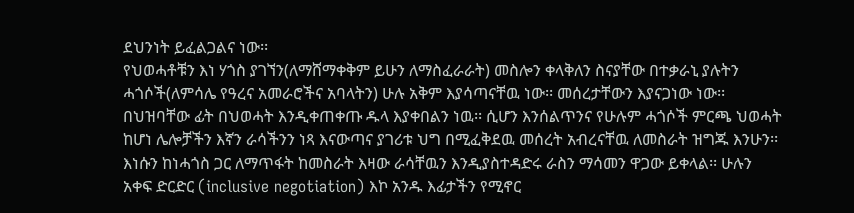ደህንነት ይፈልጋልና ነው፡፡
የህወሓቶቹን እነ ሃጎስ ያገኘን(ለማሸማቀቅም ይሁን ለማስፈራራት) መስሎን ቀላቅለን ስናያቸው በተቃራኒ ያሉትን ሓጎሶች(ለምሳሌ የዓረና አመራሮችና አባላትን) ሁሉ አቅም እያሳጣናቸዉ ነው፡፡ መሰረታቸውን እያናጋነው ነው፡፡ በህዝባቸው ፊት በህወሓት እንዲቀጠቀጡ ዱላ እያቀበልን ነዉ፡፡ ሲሆን እንሰልጥንና የሁሉም ሓጎሶች ምርጫ ህወሓት ከሆነ ሌሎቻችን እኛን ራሳችንን ነጻ እናውጣና ያገሪቱ ህግ በሚፈቅደዉ መሰረት አብረናቸዉ ለመስራት ዝግጁ እንሁን፡፡ እነሱን ከነሓጎስ ጋር ለማጥፋት ከመስራት እዛው ራሳቸዉን እንዲያስተዳድሩ ራስን ማሳመን ዋጋው ይቀላል፡፡ ሁሉን አቀፍ ድርድር (inclusive negotiation) እኮ አንዱ እፊታችን የሚኖር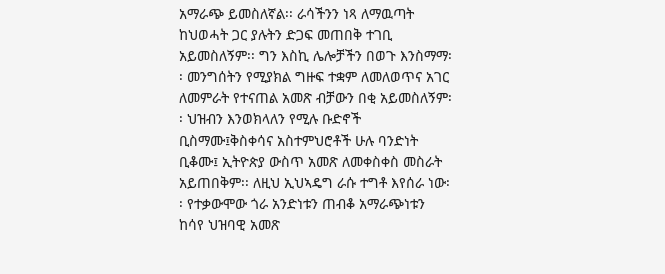አማራጭ ይመስለኛል፡፡ ራሳችንን ነጻ ለማዉጣት ከህወሓት ጋር ያሉትን ድጋፍ መጠበቅ ተገቢ አይመስለኝም፡፡ ግን እስኪ ሌሎቻችን በወጉ እንስማማ፡፡ መንግሰትን የሚያክል ግዙፍ ተቋም ለመለወጥና አገር ለመምራት የተናጠል አመጽ ብቻውን በቂ አይመስለኝም፡፡ ህዝብን እንወክላለን የሚሉ ቡድኖች ቢስማሙ፤ቅስቀሳና አስተምህሮቶች ሁሉ ባንድነት ቢቆሙ፤ ኢትዮጵያ ውስጥ አመጽ ለመቀስቀስ መስራት አይጠበቅም፡፡ ለዚህ ኢህኣዴግ ራሱ ተግቶ እየሰራ ነው፡፡ የተቃውሞው ጎራ አንድነቱን ጠብቆ አማራጭነቱን ከሳየ ህዝባዊ አመጽ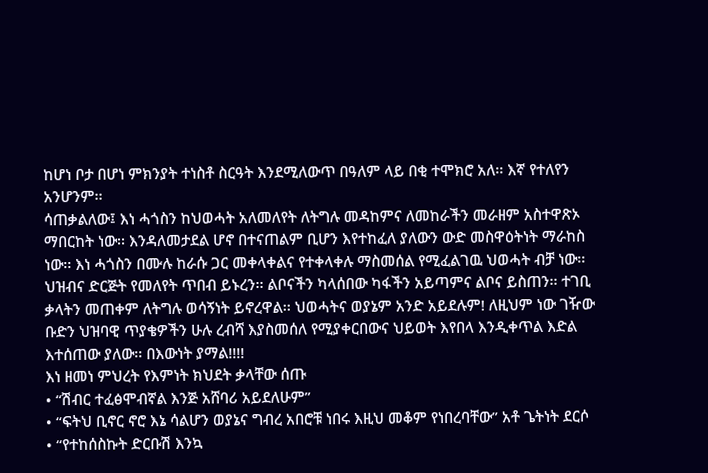ከሆነ ቦታ በሆነ ምክንያት ተነስቶ ስርዓት እንደሚለውጥ በዓለም ላይ በቂ ተሞክሮ አለ፡፡ እኛ የተለየን አንሆንም፡፡
ሳጠቃልለው፤ እነ ሓጎስን ከህወሓት አለመለየት ለትግሉ መዳከምና ለመከራችን መራዘም አስተዋጽኦ ማበርከት ነው፡፡ እንዳለመታደል ሆኖ በተናጠልም ቢሆን እየተከፈለ ያለውን ውድ መስዋዕትነት ማራከስ ነው፡፡ እነ ሓጎስን በሙሉ ከራሱ ጋር መቀላቀልና የተቀላቀሉ ማስመሰል የሚፈልገዉ ህወሓት ብቻ ነው፡፡ ህዝብና ድርጅት የመለየት ጥበብ ይኑረን፡፡ ልቦናችን ካላሰበው ካፋችን አይጣምና ልቦና ይስጠን፡፡ ተገቢ ቃላትን መጠቀም ለትግሉ ወሳኝነት ይኖረዋል፡፡ ህወሓትና ወያኔም አንድ አይደሉም! ለዚህም ነው ገዥው ቡድን ህዝባዊ ጥያቄዎችን ሁሉ ረብሻ እያስመሰለ የሚያቀርበውና ህይወት እየበላ እንዲቀጥል እድል እተሰጠው ያለው፡፡ በእውነት ያማል!!!!
እነ ዘመነ ምህረት የእምነት ክህደት ቃላቸው ሰጡ
• “ሽብር ተፈፅሞብኛል እንጅ አሸባሪ አይደለሁም”
• “ፍትህ ቢኖር ኖሮ እኔ ሳልሆን ወያኔና ግብረ አበሮቹ ነበሩ እዚህ መቆም የነበረባቸው” አቶ ጌትነት ደርሶ
• “የተከሰስኩት ድርቡሽ እንኳ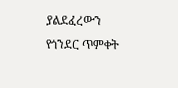ያልደፈረውን የጎንደር ጥምቀት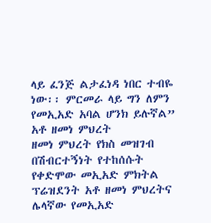ላይ ፈንጅ ልታፈነዳ ነበር ተብዬ ነው፡፡ ምርመራ ላይ ግን ለምን የመኢአድ አባል ሆንክ ይሉኛል” አቶ ዘመነ ምህረት
ዘመነ ምህረት የክስ መዝገብ በሽብርተኝነት የተከሰሱት የቀድሞው መኢአድ ምክትል ፕሬዝደንት አቶ ዘመነ ምህረትና ሌላኛው የመኢአድ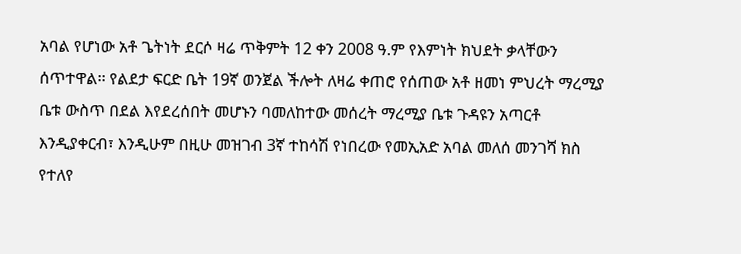አባል የሆነው አቶ ጌትነት ደርሶ ዛሬ ጥቅምት 12 ቀን 2008 ዓ.ም የእምነት ክህደት ቃላቸውን ሰጥተዋል፡፡ የልደታ ፍርድ ቤት 19ኛ ወንጀል ችሎት ለዛሬ ቀጠሮ የሰጠው አቶ ዘመነ ምህረት ማረሚያ ቤቱ ውስጥ በደል እየደረሰበት መሆኑን ባመለከተው መሰረት ማረሚያ ቤቱ ጉዳዩን አጣርቶ እንዲያቀርብ፣ እንዲሁም በዚሁ መዝገብ 3ኛ ተከሳሽ የነበረው የመኢአድ አባል መለሰ መንገሻ ክስ የተለየ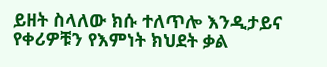ይዘት ስላለው ክሱ ተለጥሎ እንዲታይና የቀሪዎቹን የእምነት ክህደት ቃል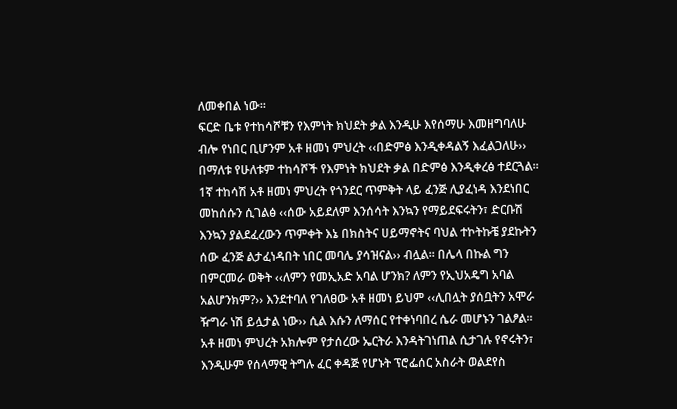ለመቀበል ነው፡፡
ፍርድ ቤቱ የተከሳሾቹን የእምነት ክህደት ቃል እንዲሁ እየሰማሁ እመዘግባለሁ ብሎ የነበር ቢሆንም አቶ ዘመነ ምህረት ‹‹በድምፅ እንዲቀዳልኝ እፈልጋለሁ›› በማለቱ የሁለቱም ተከሳሾች የእምነት ክህደት ቃል በድምፅ እንዲቀረፅ ተደርጓል፡፡1ኛ ተከሳሽ አቶ ዘመነ ምህረት የጎንደር ጥምቅት ላይ ፈንጅ ሊያፈነዳ እንደነበር መከሰሱን ሲገልፅ ‹‹ሰው አይደለም እንሰሳት እንኳን የማይደፍሩትን፣ ድርቡሽ እንኳን ያልደፈረውን ጥምቀት እኔ በክስትና ሀይማኖትና ባህል ተኮትኩቼ ያደኩትን ሰው ፈንጅ ልታፈነዳበት ነበር መባሌ ያሳዝናል›› ብሏል፡፡ በሌላ በኩል ግን በምርመራ ወቅት ‹‹ለምን የመኢአድ አባል ሆንክ? ለምን የኢህአዴግ አባል አልሆንክም?›› እንደተባለ የገለፀው አቶ ዘመነ ይህም ‹‹ሊበሏት ያሰቧትን አሞራ ዥግራ ነሽ ይሏታል ነው›› ሲል እሱን ለማሰር የተቀነባበረ ሴራ መሆኑን ገልፆል፡፡ አቶ ዘመነ ምህረት አክሎም የታሰረው ኤርትራ እንዳትገነጠል ሲታገሉ የኖሩትን፣ እንዲሁም የሰላማዊ ትግሉ ፈር ቀዳጅ የሆኑት ፕሮፌሰር አስራት ወልደየስ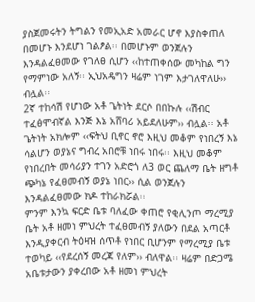ያስጀመሩትን ትግልን የመኢአድ አመራር ሆኖ እያስቀጠለ በመሆኑ እንደሆነ ገልፆል፡፡ በመሆኑም ወንጀሉን እንዳልፈፀመው የገለፀ ሲሆን ‹‹ከተጠቀሰው መካከል ግን የማምነው አለኝ፡፡ ኢህአዴግን ዛሬም ነገም እታገለዋለሁ›› ብሏል፡፡
2ኛ ተከሳሽ የሆነው አቶ ጌትነት ደርሶ በበኩሉ ‹‹ሽብር ተፈፅሞብኛል እንጅ እኔ አሸባሪ አይደለሁም›› ብሏል፡፡ አቶ ጌትነት አክሎም ‹‹ፍትህ ቢኖር ኖሮ እዚህ መቆም የነበረኝ እኔ ሳልሆን ወያኔና ግብረ አበሮቹ ነበሩ ነበሩ፡፡ እዚህ መቆም የነበረበት መሳሪያን ተገን አድሮጎ ለ3 ወር ጨለማ ቤት ዘግቶ ጭካኔ የፈፀመብኝ ወያኔ ነበር›› ሲል ወንጀሉን እንዳልፈፀመው ክዶ ተከራክሯል፡፡
ምንም እንኳ ፍርድ ቤቱ ባለፈው ቀጠሮ የቂሊንጦ ማረሚያ ቤት አቶ ዘመነ ምህረት ተፈፀመብኝ ያለውን በደል አጣርቶ እንዲያቀርብ ትዕዛዝ ሰጥቶ የነበር ቢሆንም የማረሚያ ቤቱ ተወካይ ‹‹የደረሰኝ መረጃ የለም›› ብለዋል፡፡ ዛሬም በድጋሜ አቤቱታውን ያቀረበው አቶ ዘመነ ምህረት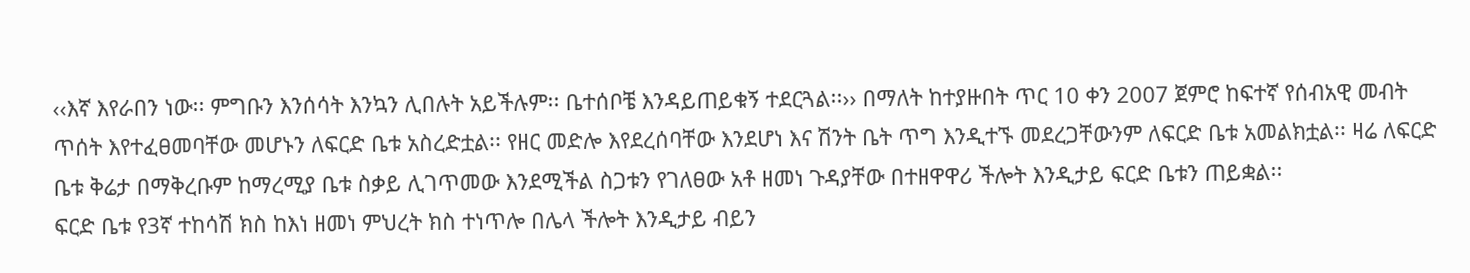‹‹እኛ እየራበን ነው፡፡ ምግቡን እንሰሳት እንኳን ሊበሉት አይችሉም፡፡ ቤተሰቦቼ እንዳይጠይቁኝ ተደርጓል፡፡›› በማለት ከተያዙበት ጥር 10 ቀን 2007 ጀምሮ ከፍተኛ የሰብአዊ መብት ጥሰት እየተፈፀመባቸው መሆኑን ለፍርድ ቤቱ አስረድቷል፡፡ የዘር መድሎ እየደረሰባቸው እንደሆነ እና ሽንት ቤት ጥግ እንዲተኙ መደረጋቸውንም ለፍርድ ቤቱ አመልክቷል፡፡ ዛሬ ለፍርድ ቤቱ ቅሬታ በማቅረቡም ከማረሚያ ቤቱ ስቃይ ሊገጥመው እንደሚችል ስጋቱን የገለፀው አቶ ዘመነ ጉዳያቸው በተዘዋዋሪ ችሎት እንዲታይ ፍርድ ቤቱን ጠይቋል፡፡
ፍርድ ቤቱ የ3ኛ ተከሳሽ ክስ ከእነ ዘመነ ምህረት ክስ ተነጥሎ በሌላ ችሎት እንዲታይ ብይን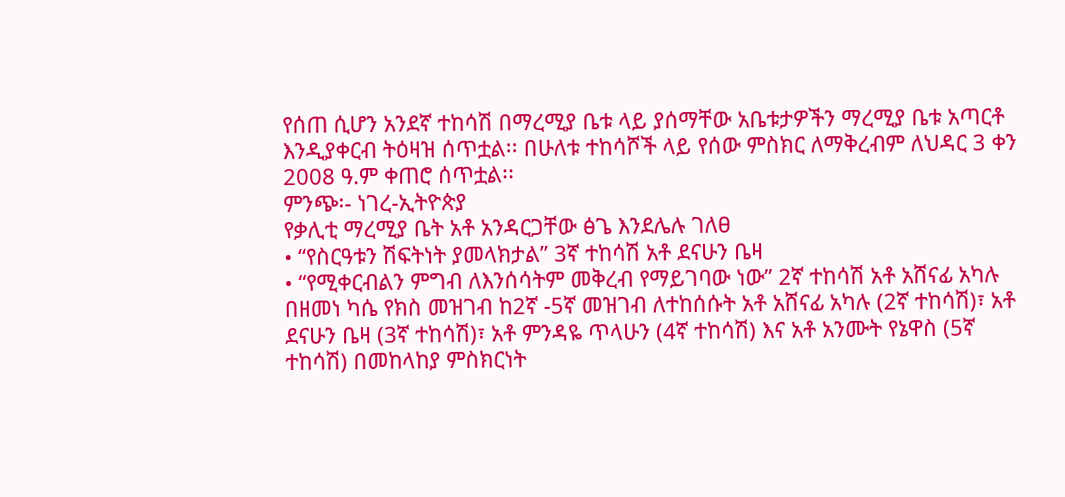የሰጠ ሲሆን አንደኛ ተከሳሽ በማረሚያ ቤቱ ላይ ያሰማቸው አቤቱታዎችን ማረሚያ ቤቱ አጣርቶ እንዲያቀርብ ትዕዛዝ ሰጥቷል፡፡ በሁለቱ ተከሳሾች ላይ የሰው ምስክር ለማቅረብም ለህዳር 3 ቀን 2008 ዓ.ም ቀጠሮ ሰጥቷል፡፡
ምንጭ፡- ነገረ-ኢትዮጵያ
የቃሊቲ ማረሚያ ቤት አቶ አንዳርጋቸው ፅጌ እንደሌሉ ገለፀ
• “የስርዓቱን ሽፍትነት ያመላክታል” 3ኛ ተከሳሽ አቶ ደናሁን ቤዛ
• “የሚቀርብልን ምግብ ለእንሰሳትም መቅረብ የማይገባው ነው” 2ኛ ተከሳሽ አቶ አሸናፊ አካሉ
በዘመነ ካሴ የክስ መዝገብ ከ2ኛ -5ኛ መዝገብ ለተከሰሱት አቶ አሸናፊ አካሉ (2ኛ ተከሳሽ)፣ አቶ ደናሁን ቤዛ (3ኛ ተከሳሽ)፣ አቶ ምንዳዬ ጥላሁን (4ኛ ተከሳሽ) እና አቶ አንሙት የኔዋስ (5ኛ ተከሳሽ) በመከላከያ ምስክርነት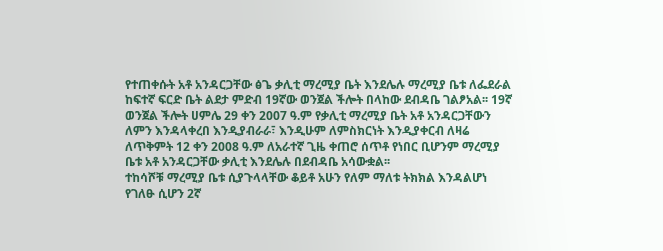የተጠቀሱት አቶ አንዳርጋቸው ፅጌ ቃሊቲ ማረሚያ ቤት እንደሌሉ ማረሚያ ቤቱ ለፌደራል ከፍተኛ ፍርድ ቤት ልደታ ምድብ 19ኛው ወንጀል ችሎት በላከው ደብዳቤ ገልፆአል፡፡ 19ኛ ወንጀል ችሎት ሀምሌ 29 ቀን 2007 ዓ.ም የቃሊቲ ማረሚያ ቤት አቶ አንዳርጋቸውን ለምን እንዳላቀረበ እንዲያብራራ፣ እንዲሁም ለምስክርነት እንዲያቀርብ ለዛሬ ለጥቅምት 12 ቀን 2008 ዓ.ም ለአራተኛ ጊዜ ቀጠሮ ሰጥቶ የነበር ቢሆንም ማረሚያ ቤቱ አቶ አንዳርጋቸው ቃሊቲ እንደሌሉ በደብዳቤ አሳውቋል፡፡
ተከሳሾቹ ማረሚያ ቤቱ ሲያጉላላቸው ቆይቶ አሁን የለም ማለቱ ትክክል እንዳልሆነ የገለፁ ሲሆን 2ኛ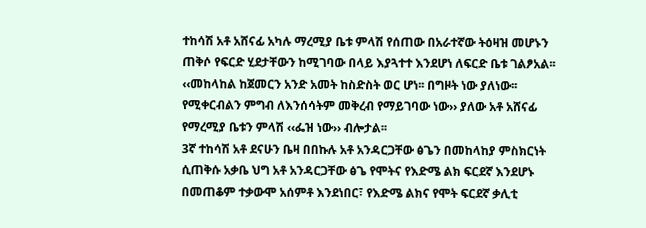ተከሳሽ አቶ አሸናፊ አካሉ ማረሚያ ቤቱ ምላሽ የሰጠው በአራተኛው ትዕዛዝ መሆኑን ጠቅሶ የፍርድ ሂደታቸውን ከሚገባው በላይ እያጓተተ እንደሆነ ለፍርድ ቤቱ ገልፆአል፡፡ ‹‹መከላከል ከጀመርን አንድ አመት ከስድስት ወር ሆነ፡፡ በግዞት ነው ያለነው፡፡ የሚቀርብልን ምግብ ለእንሰሳትም መቅረብ የማይገባው ነው›› ያለው አቶ አሸናፊ የማረሚያ ቤቱን ምላሽ ‹‹ፌዝ ነው›› ብሎታል፡፡
3ኛ ተከሳሽ አቶ ደናሁን ቤዛ በበኩሉ አቶ አንዳርጋቸው ፅጌን በመከላከያ ምስክርነት ሲጠቅሱ አቃቤ ህግ አቶ አንዳርጋቸው ፅጌ የሞትና የእድሜ ልክ ፍርደኛ እንደሆኑ በመጠቆም ተቃውሞ አሰምቶ እንደነበር፣ የእድሜ ልክና የሞት ፍርደኛ ቃሊቲ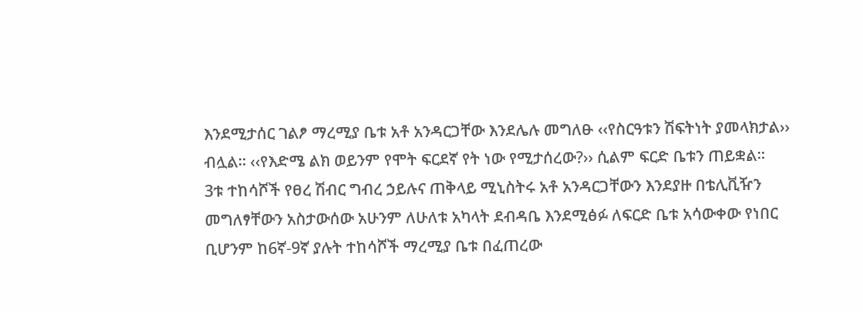እንደሚታሰር ገልፆ ማረሚያ ቤቱ አቶ አንዳርጋቸው እንደሌሉ መግለፁ ‹‹የስርዓቱን ሽፍትነት ያመላክታል›› ብሏል፡፡ ‹‹የእድሜ ልክ ወይንም የሞት ፍርደኛ የት ነው የሚታሰረው?›› ሲልም ፍርድ ቤቱን ጠይቋል፡፡
3ቱ ተከሳሾች የፀረ ሽብር ግብረ ኃይሉና ጠቅላይ ሚኒስትሩ አቶ አንዳርጋቸውን እንደያዙ በቴሊቪዥን መግለፃቸውን አስታውሰው አሁንም ለሁለቱ አካላት ደብዳቤ እንደሚፅፉ ለፍርድ ቤቱ አሳውቀው የነበር ቢሆንም ከ6ኛ-9ኛ ያሉት ተከሳሾች ማረሚያ ቤቱ በፈጠረው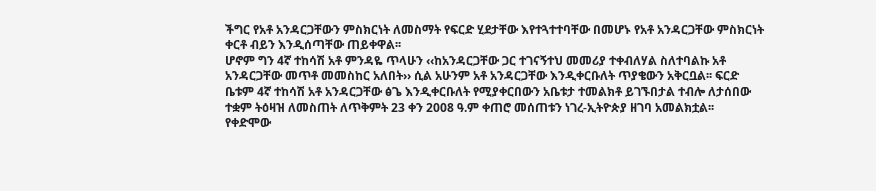ችግር የአቶ አንዳርጋቸውን ምስክርነት ለመስማት የፍርድ ሂደታቸው እየተጓተተባቸው በመሆኑ የአቶ አንዳርጋቸው ምስክርነት ቀርቶ ብይን እንዲሰጣቸው ጠይቀዋል፡፡
ሆኖም ግን 4ኛ ተከሳሽ አቶ ምንዳዬ ጥላሁን ‹‹ከአንዳርጋቸው ጋር ተገናኝተህ መመሪያ ተቀብለሃል ስለተባልኩ አቶ አንዳርጋቸው መጥቶ መመስከር አለበት›› ሲል አሁንም አቶ አንዳርጋቸው እንዲቀርቡለት ጥያቄውን አቅርቧል፡፡ ፍርድ ቤቱም 4ኛ ተከሳሽ አቶ አንዳርጋቸው ፅጌ እንዲቀርቡለት የሚያቀርበውን አቤቱታ ተመልክቶ ይገኙበታል ተብሎ ለታሰበው ተቋም ትዕዛዝ ለመስጠት ለጥቅምት 23 ቀን 2008 ዓ.ም ቀጠሮ መሰጠቱን ነገረ-ኢትዮጵያ ዘገባ አመልክቷል፡፡
የቀድሞው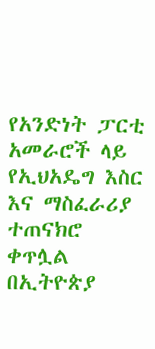የአንድነት ፓርቲ አመራሮች ላይ የኢህአዴግ እስር እና ማስፈራሪያ ተጠናክሮ ቀጥሏል
በኢትዮጵያ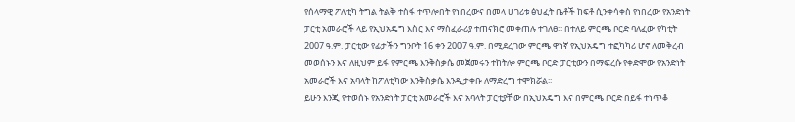የሰላማዊ ፖለቲካ ትግል ትልቅ ተስፋ ተጥሎበት የነበረውና በመላ ሀገሪቱ ፅህፈት ቤቶች ከፍቶ ሲንቀሳቀስ የነበረው የአንድነት ፓርቲ አመራሮች ላይ የኢህአዴግ እስር እና ማስፈራሪያ ተጠናክሮ መቀጠሉ ተገለፀ፡፡ በተለይ ምርጫ ቦርድ ባለፈው የካቲት 2007 ዓ.ም. ፓርቲው የፊታችን ግንቦት 16 ቀን 2007 ዓ.ም. በሚደረገው ምርጫ ዋነኛ የኢህአዴግ ተፎካካሪ ሆኖ ለመቅረብ መወሰኑን እና ለዚህም ይፋ የምርጫ እንቅስቃሴ መጀመሩን ተከትሎ ምርጫ ቦርድ ፓርቲውን በማፍረሱ የቀድሞው የአንድነት አመራሮች እና አባላት ከፖለቲካው እንቅስቃሴ እንዲታቀቡ ለማድረግ ተሞክሯል፡፡
ይሁን እንጂ የተወሰኑ የአንድነት ፓርቲ አመራሮች እና አባላት ፓርቲያቸው በኢህአዴግ እና በምርጫ ቦርድ በይፋ ተነጥቆ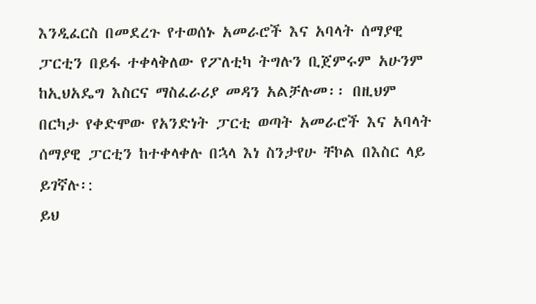እንዲፈርስ በመደረጉ የተወሰኑ አመራሮች እና አባላት ሰማያዊ ፓርቲን በይፋ ተቀላቅለው የፖለቲካ ትግሉን ቢጀምሩም አሁንም ከኢህአዴግ እስርና ማስፈራሪያ መዳን አልቻሉመ፡፡ በዚህም በርካታ የቀድሞው የአንድነት ፓርቲ ወጣት አመራሮች እና አባላት ሰማያዊ ፓርቲን ከተቀላቀሉ በኋላ እነ ስንታየሁ ቸኮል በእስር ላይ ይገኛሉ፡:
ይህ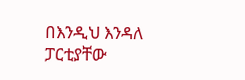በእንዲህ እንዳለ ፓርቲያቸው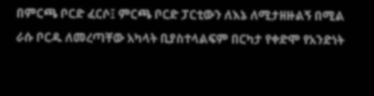በምርጫ ቦርድ ፈርሶ፤ ምርጫ ቦርድ ፓርቲውን ለእኔ ለሚታዘዙልኝ በሚል ራሱ ቦርዱ ለመረጣቸው አካላት ቢያስተላልፍም በርካታ የቀድሞ የአንድነት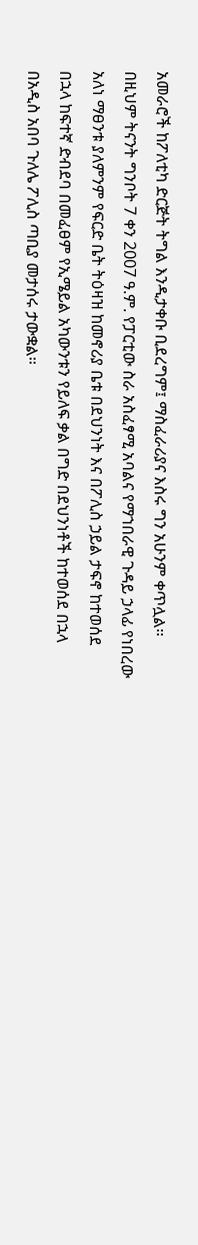አመራሮች ከፖለቲካ ድርጅት ትግል እንዲታቀቡ ቢደረግም፤ ማስፈራሪያና እስሩ ግን አሁንም ቀጥሏል፡፡ በዚህም ትናንት ግንቦት 7 ቀን 2007 ዓ.ም. የፓርቲው ስራ አስፈፃሚ አባልና የማኀበራዊ ጉዳይ ኃላፊ የነበረው አለነ ማፀንቱ ያለምንም የፍርድ ቤት ትዕዛዝ ከመኖሪያ ቤቱ በደህንነት እና በፖሊስ ኃይል ታፍኖ ከተወሰደ በኋላ ከፍተኛ ድብደባ በመፈፀም የኢሜይል አካውንቱን የይለፍ ቃል በግድ በደህንነቶች ከተወሰደ በኋላ በአዲስ አበባ ጉለሌ ፖሊስ ጣቢያ መታሰሩ ታውቋል፡፡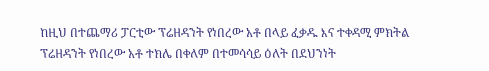ከዚህ በተጨማሪ ፓርቲው ፕሬዘዳንት የነበረው አቶ በላይ ፈቃዱ እና ተቀዳሚ ምክትል ፕሬዘዳንት የነበረው አቶ ተክሌ በቀለም በተመሳሳይ ዕለት በደህንነት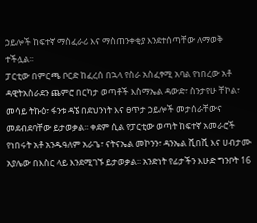ኃይሎች ከፍተኛ ማስፈራሪ እና ማስጠንቀቂያ እንደተሰጣቸው ለማወቅ ተችሏል፡፡
ፓርቲው በምርጫ ቦርድ ከፈረሰ በኋላ የስራ አስፈፃሚ አባል የነበረው አቶ ዳዊትአስራደን ጨምሮ በርካታ ወጣቶች እስማኤል ዳውድ፣ ስንታየሁ ቸኮል፣ መሳይ ትኩዕ፣ ፋንቱ ዳኜ በደህንነት እና ፀጥታ ኃይሎች መታሰራቸውና መደብደባቸው ይታወቃል፡፡ ቀደም ሲል የፓርቲው ወጣት ከፍተኛ አመራሮች የነበሩት አቶ አንዱዓለም አራጌ፣ ናትናኤል መኮንን፣ ዳንኤል ሺበሺ እና ሀብታሙ አያሌው በእስር ላይ እንደሚገኙ ይታወቃል፡፡ አንድነት የፊታችን እሁድ ግንቦት 16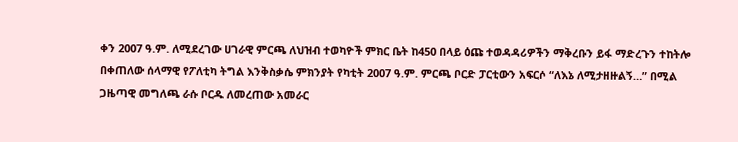ቀን 2007 ዓ.ም. ለሚደረገው ሀገራዊ ምርጫ ለህዝብ ተወካዮች ምክር ቤት ከ450 በላይ ዕጩ ተወዳዳሪዎችን ማቅረቡን ይፋ ማድረጉን ተከትሎ በቀጠለው ሰላማዊ የፖለቲካ ትግል እንቅስቃሴ ምክንያት የካቲት 2007 ዓ.ም. ምርጫ ቦርድ ፓርቲውን አፍርሶ “ለእኔ ለሚታዘዙልኝ…” በሚል ጋዜጣዊ መግለጫ ራሱ ቦርዱ ለመረጠው አመራር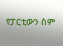የፓርቲውን ስም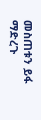መስጠቱን ይፋ ማድረጉ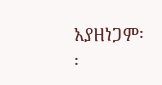አያዘነጋም፡፡